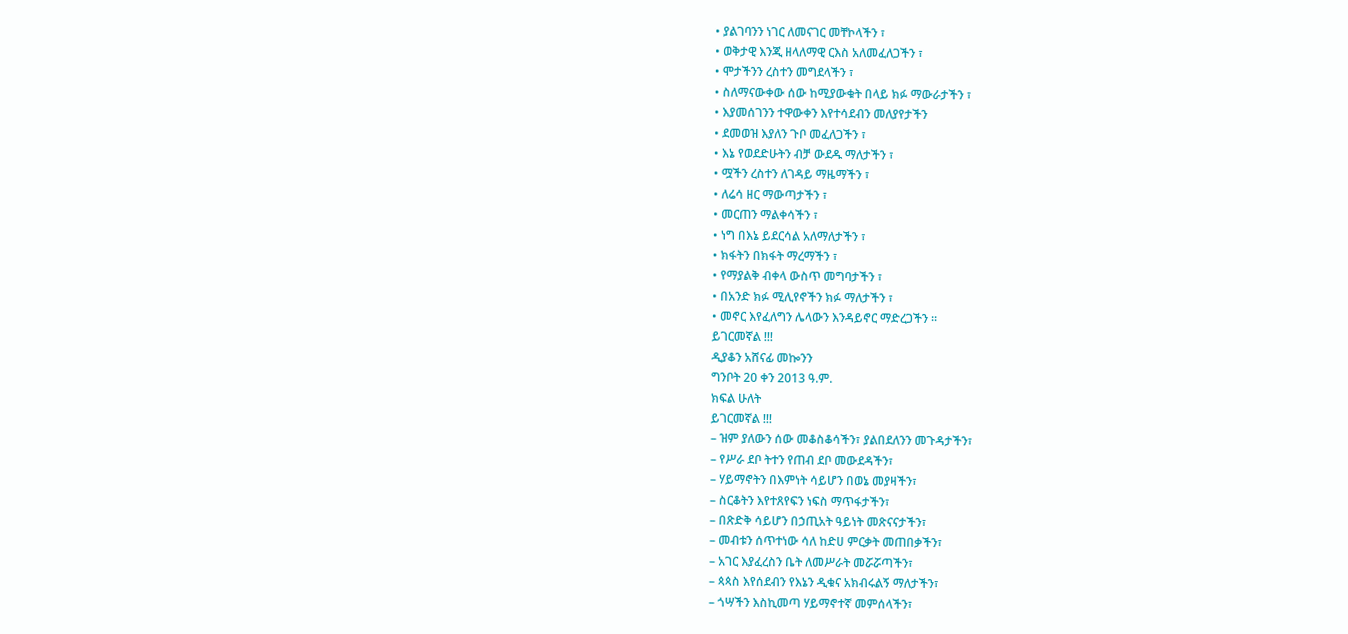• ያልገባንን ነገር ለመናገር መቸኮላችን ፣
• ወቅታዊ እንጂ ዘላለማዊ ርእስ አለመፈለጋችን ፣
• ሞታችንን ረስተን መግደላችን ፣
• ስለማናውቀው ሰው ከሚያውቁት በላይ ክፉ ማውራታችን ፣
• እያመሰገንን ተዋውቀን እየተሳደብን መለያየታችን
• ደመወዝ እያለን ጉቦ መፈለጋችን ፣
• እኔ የወደድሁትን ብቻ ውደዱ ማለታችን ፣
• ሟችን ረስተን ለገዳይ ማዜማችን ፣
• ለሬሳ ዘር ማውጣታችን ፣
• መርጠን ማልቀሳችን ፣
• ነግ በእኔ ይደርሳል አለማለታችን ፣
• ክፋትን በክፋት ማረማችን ፣
• የማያልቅ ብቀላ ውስጥ መግባታችን ፣
• በአንድ ክፉ ሚሊየኖችን ክፉ ማለታችን ፣
• መኖር እየፈለግን ሌላውን እንዳይኖር ማድረጋችን ።
ይገርመኛል !!!
ዲያቆን አሸናፊ መኰንን
ግንቦት 20 ቀን 2013 ዓ.ም.
ክፍል ሁለት
ይገርመኛል !!!
– ዝም ያለውን ሰው መቆስቆሳችን፣ ያልበደለንን መጉዳታችን፣
– የሥራ ደቦ ትተን የጠብ ደቦ መውደዳችን፣
– ሃይማኖትን በእምነት ሳይሆን በወኔ መያዛችን፣
– ስርቆትን እየተጸየፍን ነፍስ ማጥፋታችን፣
– በጽድቅ ሳይሆን በኃጢአት ዓይነት መጽናናታችን፣
– መብቱን ሰጥተነው ሳለ ከድሀ ምርቃት መጠበቃችን፣
– አገር እያፈረስን ቤት ለመሥራት መሯሯጣችን፣
– ጳጳስ እየሰደብን የእኔን ዲቁና አክብሩልኝ ማለታችን፣
– ጎሣችን እስኪመጣ ሃይማኖተኛ መምሰላችን፣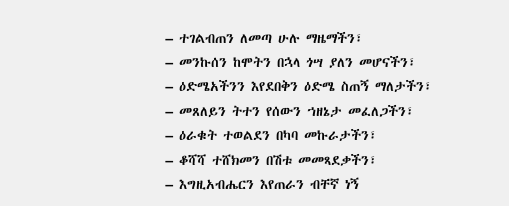– ተገልብጠን ለመጣ ሁሉ ማዜማችን፣
– መንኩሰን ከሞትን በኋላ ጎሣ ያለን መሆናችን፣
– ዕድሜአችንን እየደበቅን ዕድሜ ስጠኝ ማለታችን፣
– መጸለይን ትተን የሰውን ኀዘኔታ መፈለጋችን፣
– ዕራቁት ተወልደን በካባ መኩራታችን፣
– ቆሻሻ ተሸክመን በሽቱ መመጻደቃችን፣
– እግዚአብሔርን እየጠራን ብቸኛ ነኝ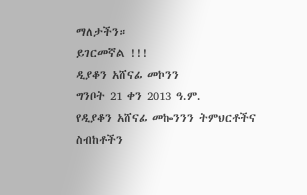ማለታችን።
ይገርመኛል !!!
ዲያቆን አሸናፊ መኮንን
ግንቦት 21 ቀን 2013 ዓ.ም.
የዲያቆን አሸናፊ መኰንንን ትምህርቶችና ስብከቶችን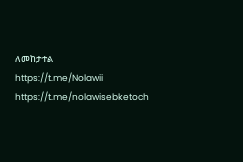ለመከታተል
https://t.me/Nolawii
https://t.me/nolawisebketoch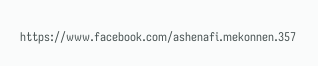https://www.facebook.com/ashenafi.mekonnen.357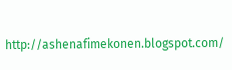http://ashenafimekonen.blogspot.com/